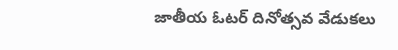జాతీయ ఓటర్ దినోత్సవ వేడుకలు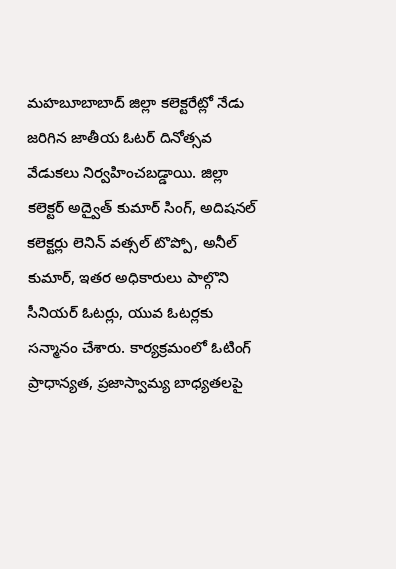మహబూబాబాద్ జిల్లా కలెక్టరేట్లో నేడు జరిగిన జాతీయ ఓటర్ దినోత్సవ వేడుకలు నిర్వహించబడ్డాయి. జిల్లా కలెక్టర్ అద్వైత్ కుమార్ సింగ్, అదిషనల్ కలెక్టర్లు లెనిన్ వత్సల్ టొప్పో, అనీల్ కుమార్, ఇతర అధికారులు పాల్గొని సీనియర్ ఓటర్లు, యువ ఓటర్లకు సన్మానం చేశారు. కార్యక్రమంలో ఓటింగ్ ప్రాధాన్యత, ప్రజాస్వామ్య బాధ్యతలపై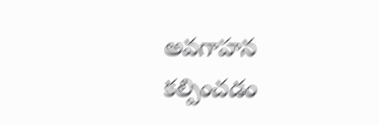అవగాహన కల్పించడం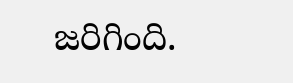జరిగింది.